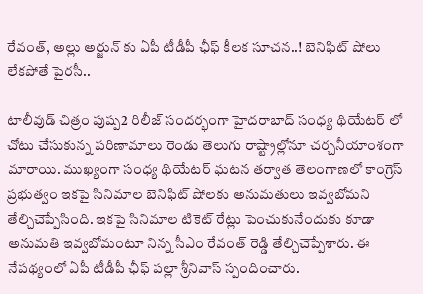రేవంత్, అల్లు అర్జున్ కు ఏపీ టీడీపీ ఛీఫ్ కీలక సూచన..! బెనిఫిట్ షోలు లేకపోతే పైరసీ..

టాలీవుడ్ చిత్రం పుష్ప2 రిలీజ్ సందర్భంగా హైదరాబాద్ సంధ్య థియేటర్ లో చోటు చేసుకున్న పరిణామాలు రెండు తెలుగు రాష్ట్రాల్లోనూ చర్చనీయాంశంగా మారాయి. ముఖ్యంగా సంధ్య థియేటర్ ఘటన తర్వాత తెలంగాణలో కాంగ్రెస్ ప్రభుత్వం ఇకపై సినిమాల బెనిఫిట్ షోలకు అనుమతులు ఇవ్వబోమని తేల్చిచెప్పేసింది. ఇకపై సినిమాల టికెట్ రేట్లు పెంచుకునేందుకు కూడా అనుమతి ఇవ్వబోమంటూ నిన్న సీఎం రేవంత్ రెడ్డి తేల్చిచెప్పేశారు. ఈ నేపథ్యంలో ఏపీ టీడీపీ ఛీఫ్ పల్లా శ్రీనివాస్ స్పందించారు.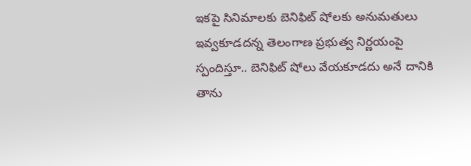ఇకపై సినిమాలకు బెనిఫిట్ షోలకు అనుమతులు ఇవ్వకూడదన్న తెలంగాణ ప్రభుత్వ నిర్ణయంపై స్పందిస్తూ.. బెనిఫిట్ షోలు వేయకూడదు అనే దానికి తాను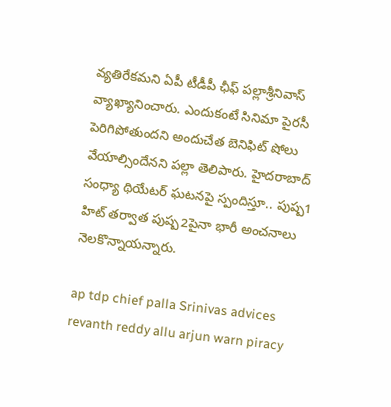వ్యతిరేకమని ఏపీ టీడీపీ ఛీఫ్ పల్లాశ్రీనివాస్ వ్యాఖ్యానించారు. ఎందుకంటే సినిమా పైరసీ పెరిగిపోతుందని అందుచేత బెనిఫిట్ షోలు వేయాల్సిందేనని పల్లా తెలిపారు. హైదరాబాద్ సంధ్యా థియేటర్ ఘటనపై స్పందిస్తూ.. పుష్ప1 హిట్ తర్వాత పుష్ప2పైనా భారీ అంచనాలు నెలకొన్నాయన్నారు.

ap tdp chief palla Srinivas advices revanth reddy allu arjun warn piracy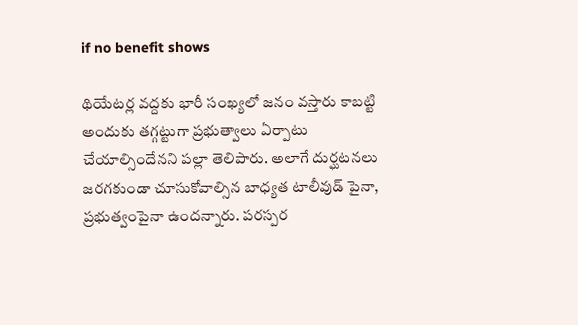if no benefit shows

థియేటర్ల వద్దకు భారీ సంఖ్యలో జనం వస్తారు కాబట్టి అందుకు తగ్గట్టుగా ప్రభుత్వాలు ఏర్పాటు చేయాల్సిందేనని పల్లా తెలిపారు. అలాగే దుర్ఘటనలు జరగకుండా చూసుకోవాల్సిన బాధ్యత టాలీవుడ్ పైనా, ప్రభుత్వంపైనా ఉందన్నారు. పరస్పర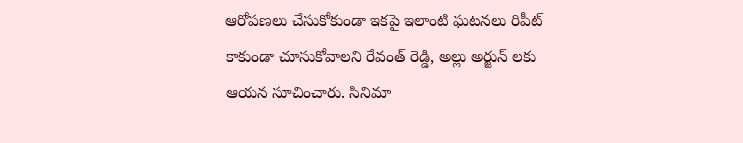ఆరోపణలు చేసుకోకుండా ఇకపై ఇలాంటి ఘటనలు రిపీట్ కాకుండా చూసుకోవాలని రేవంత్ రెడ్డి, అల్లు అర్జున్ లకు ఆయన సూచించారు. సినిమా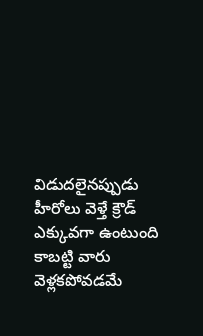విడుదలైనప్పుడు హీరోలు వెళ్తే క్రౌడ్ ఎక్కువగా ఉంటుంది కాబట్టి వారు వెళ్లకపోవడమే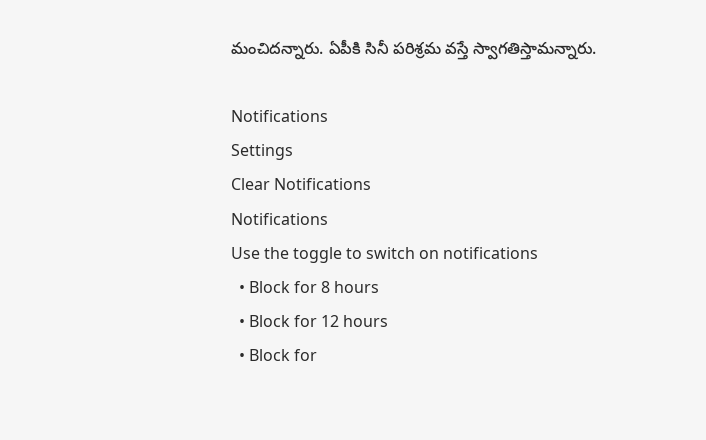మంచిదన్నారు. ఏపీకి సినీ పరిశ్రమ వస్తే స్వాగతిస్తామన్నారు.

Notifications
Settings
Clear Notifications
Notifications
Use the toggle to switch on notifications
  • Block for 8 hours
  • Block for 12 hours
  • Block for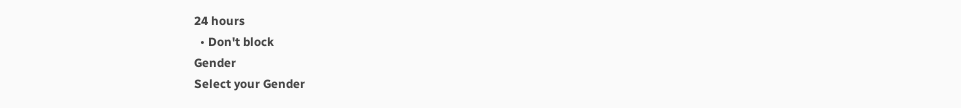24 hours
  • Don't block
Gender
Select your Gender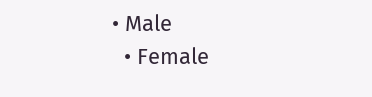• Male
  • Female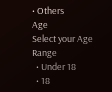• Others
Age
Select your Age Range
  • Under 18
  • 18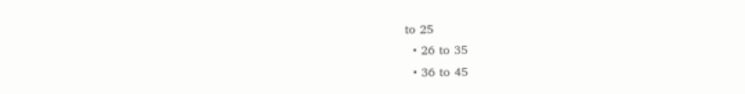to 25
  • 26 to 35
  • 36 to 45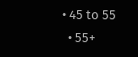• 45 to 55
  • 55+